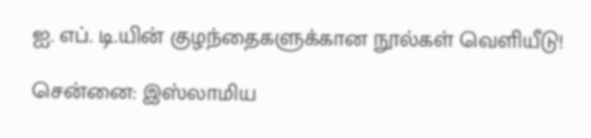ஐ. எப். டி.யின் குழந்தைகளுக்கான நூல்கள் வெளியீடு!

சென்னை: இஸ்லாமிய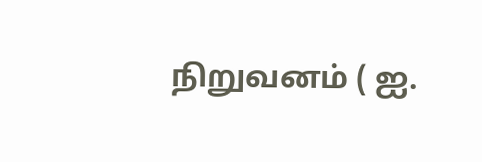நிறுவனம் ( ஐ.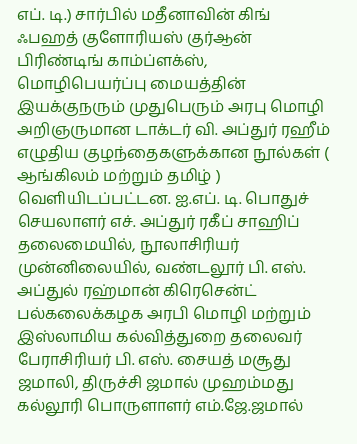எப். டி.) சார்பில் மதீனாவின் கிங் ஃபஹத் குளோரியஸ் குர்ஆன் பிரிண்டிங் காம்ப்ளக்ஸ், மொழிபெயர்ப்பு மையத்தின் இயக்குநரும் முதுபெரும் அரபு மொழி அறிஞருமான டாக்டர் வி. அப்துர் ரஹீம் எழுதிய குழந்தைகளுக்கான நூல்கள் ( ஆங்கிலம் மற்றும் தமிழ் ) வெளியிடப்பட்டன. ஐ.எப். டி. பொதுச் செயலாளர் எச். அப்துர் ரகீப் சாஹிப் தலைமையில், நூலாசிரியர் முன்னிலையில், வண்டலூர் பி. எஸ். அப்துல் ரஹ்மான் கிரெசென்ட் பல்கலைக்கழக அரபி மொழி மற்றும் இஸ்லாமிய கல்வித்துறை தலைவர் பேராசிரியர் பி. எஸ். சையத் மசூது ஜமாலி, திருச்சி ஜமால் முஹம்மது கல்லூரி பொருளாளர் எம்.ஜே.ஜமால்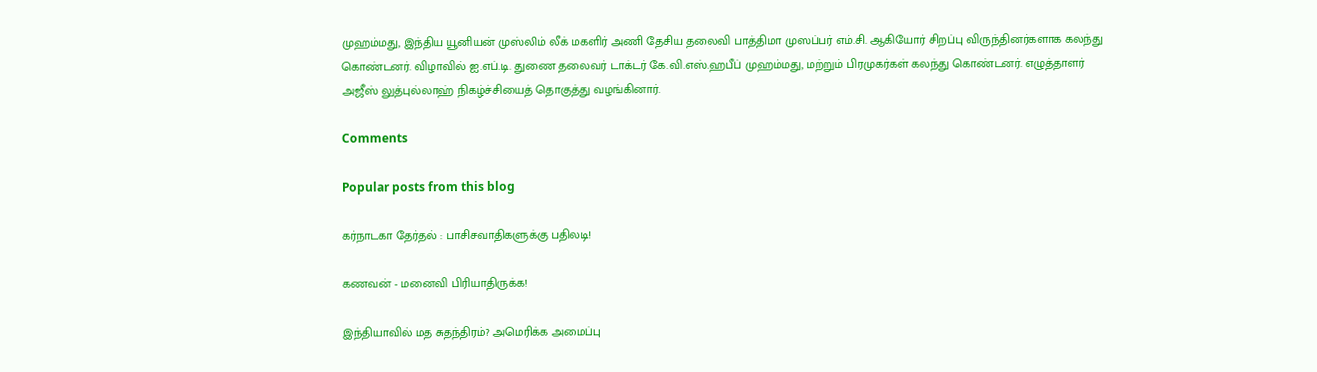முஹம்மது, இந்திய யூனியன் முஸ்லிம் லீக் மகளிர் அணி தேசிய தலைவி பாத்திமா முஸப்பர் எம்.சி. ஆகியோர் சிறப்பு விருந்தினர்களாக கலந்து கொண்டனர். விழாவில் ஐ.எப்.டி. துணை தலைவர் டாக்டர் கே.வி.எஸ்.ஹபீப் முஹம்மது, மற்றும் பிரமுகர்கள் கலந்து கொண்டனர். எழுத்தாளர் அஜீஸ் லுத்புல்லாஹ் நிகழ்ச்சியைத் தொகுத்து வழங்கினார்.

Comments

Popular posts from this blog

கர்நாடகா தேர்தல் : பாசிசவாதிகளுக்கு பதிலடி!

கணவன் - மனைவி பிரியாதிருக்க!

இந்தியாவில் மத சுதந்திரம்? அமெரிக்க அமைப்பு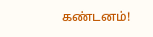கண்டனம்!